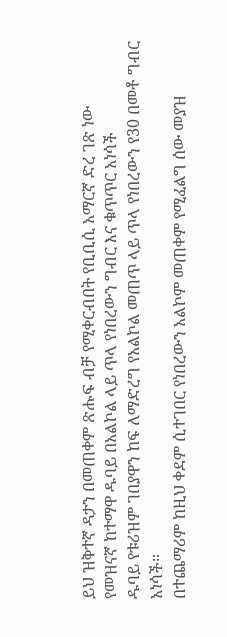ይህ ዝቅተኛ ዳታን በመጠቀም ጽሑፍ ብቻ የሚቀርብበት የቢቢሲ አማርኛ ድረ ገጽ ነው
የመዝናኛ ከተማዋ ዱባይ በአልኮል ላይ ጥላ የነበረውን ግብር እና ቁጥጥር አነሳች
ዱባይ የቱሪዝም ገበያዋን ከፍ ለማድረግ የአልኮል መጠጥ ላይ ጥላ የነበረውን የ30 በመቶ ግብር አነሳች።
በተጨማሪም ከዚህ ቀደም ሲተገበር የነበረውን አልኮም መጠቀም የሚፈልግ ሰው መያዝ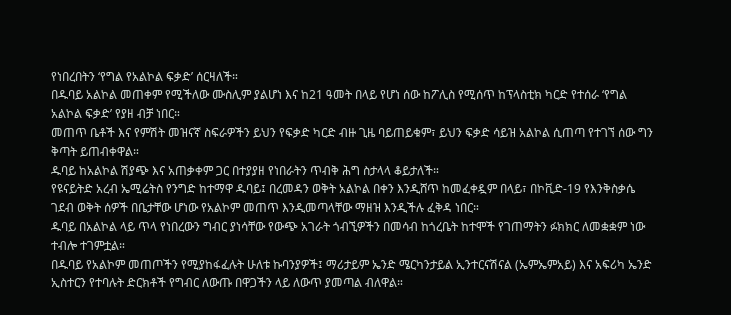የነበረበትን ‘የግል የአልኮል ፍቃድ’ ሰርዛለች።
በዱባይ አልኮል መጠቀም የሚችለው ሙስሊም ያልሆነ እና ከ21 ዓመት በላይ የሆነ ሰው ከፖሊስ የሚሰጥ ከፕላስቲክ ካርድ የተሰራ ‘የግል አልኮል ፍቃድ’ የያዘ ብቻ ነበር።
መጠጥ ቤቶች እና የምሽት መዝናኛ ስፍራዎችን ይህን የፍቃድ ካርድ ብዙ ጊዜ ባይጠይቁም፣ ይህን ፍቃድ ሳይዝ አልኮል ሲጠጣ የተገኘ ሰው ግን ቅጣት ይጠብቀዋል።
ዱባይ ከአልኮል ሽያጭ እና አጠቃቀም ጋር በተያያዘ የነበራትን ጥብቅ ሕግ ስታላላ ቆይታለች።
የዩናይትድ አረብ ኤሚሬትስ የንግድ ከተማዋ ዱባይ፤ በረመዳን ወቅት አልኮል በቀን እንዲሸጥ ከመፈቀዷም በላይ፣ በኮቪድ-19 የእንቅስቃሴ ገደብ ወቅት ሰዎች በቤታቸው ሆነው የአልኮም መጠጥ እንዲመጣላቸው ማዘዝ እንዲችሉ ፈቅዳ ነበር።
ዱባይ በአልኮል ላይ ጥላ የነበረውን ግብር ያነሳቸው የውጭ አገራት ጎብኚዎችን በመሳብ ከጎረቤት ከተሞች የገጠማትን ፉክክር ለመቋቋም ነው ተብሎ ተገምቷል።
በዱባይ የአልኮም መጠጦችን የሚያከፋፈሉት ሁለቱ ኩባንያዎች፤ ማሪታይም ኤንድ ሜርካንታይል ኢንተርናሽናል (ኤምኤምአይ) እና አፍሪካ ኤንድ ኢስተርን የተባሉት ድርክቶች የግብር ለውጡ በዋጋችን ላይ ለውጥ ያመጣል ብለዋል።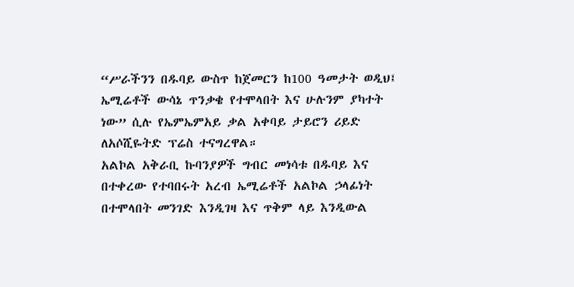“ሥራችንን በዱባይ ውስጥ ከጀመርን ከ100 ዓመታት ወዲህ፤ ኤሚሬቶች ውሳኔ ጥንቃቄ የተሞላበት እና ሁሉንም ያካተት ነው” ሲሉ የኤምኤምአይ ቃል አቀባይ ታይሮን ሪይድ ለአሶሺዬትድ ፕሬስ ተናግረዋል።
አልኮል አቅራቢ ኩባንያዎች ግብር መነሳቱ በዱባይ እና በተቀረው የተባበሩት አረብ ኤሚሬቶች አልኮል ኃላፊነት በተሞላበት መንገድ እንዲገዛ እና ጥቅም ላይ እንዲውል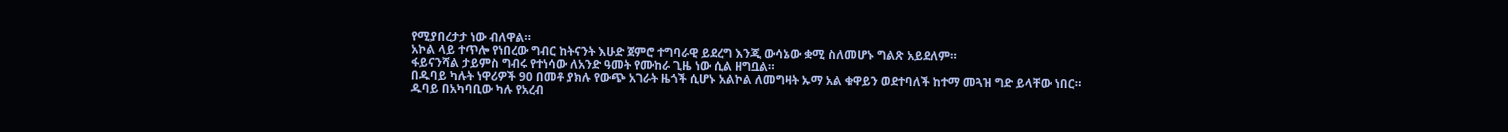የሚያበረታታ ነው ብለዋል።
አኮል ላይ ተጥሎ የነበረው ግብር ከትናንት እሁድ ጀምሮ ተግባራዊ ይደረግ እንጂ ውሳኔው ቋሚ ስለመሆኑ ግልጽ አይደለም።
ፋይናንሻል ታይምስ ግብሩ የተነሳው ለአንድ ዓመት የሙከራ ጊዜ ነው ሲል ዘግቧል።
በዱባይ ካሉት ነዋሪዎች 90 በመቶ ያክሉ የውጭ አገራት ዜጎች ሲሆኑ አልኮል ለመግዛት ኡማ አል ቁዋይን ወደተባለች ከተማ መጓዝ ግድ ይላቸው ነበር።
ዱባይ በአካባቢው ካሉ የአረብ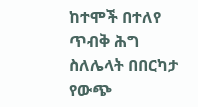ከተሞች በተለየ ጥብቅ ሕግ ስለሌላት በበርካታ የውጭ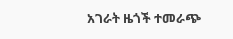አገራት ዜጎች ተመራጭ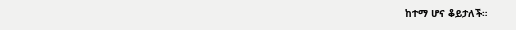ከተማ ሆና ቆይታለች።